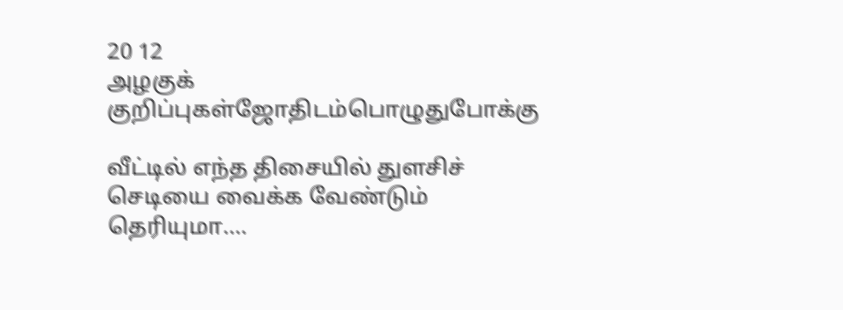20 12
அழகுக் குறிப்புகள்ஜோதிடம்பொழுதுபோக்கு

வீட்டில் எந்த திசையில் துளசிச் செடியை வைக்க வேண்டும் தெரியுமா….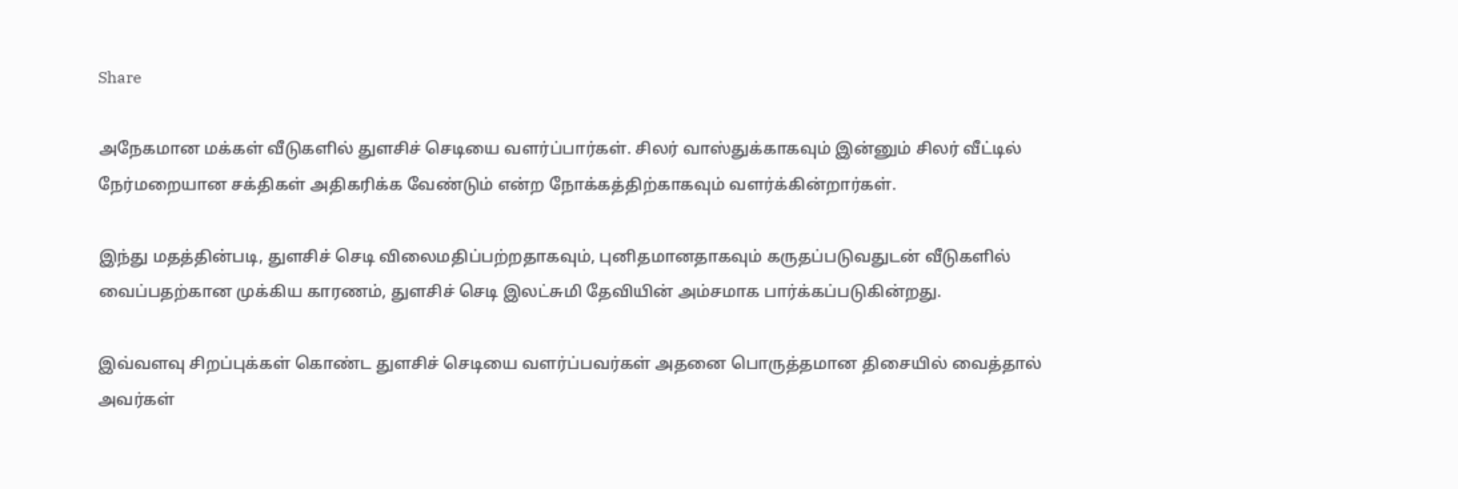Share

அநேகமான மக்கள் வீடுகளில் துளசிச் செடியை வளர்ப்பார்கள். சிலர் வாஸ்துக்காகவும் இன்னும் சிலர் வீட்டில் நேர்மறையான சக்திகள் அதிகரிக்க வேண்டும் என்ற நோக்கத்திற்காகவும் வளர்க்கின்றார்கள்.

இந்து மதத்தின்படி, துளசிச் செடி விலைமதிப்பற்றதாகவும், புனிதமானதாகவும் கருதப்படுவதுடன் வீடுகளில் வைப்பதற்கான முக்கிய காரணம், துளசிச் செடி இலட்சுமி தேவியின் அம்சமாக பார்க்கப்படுகின்றது.

இவ்வளவு சிறப்புக்கள் கொண்ட துளசிச் செடியை வளர்ப்பவர்கள் அதனை பொருத்தமான திசையில் வைத்தால் அவர்கள்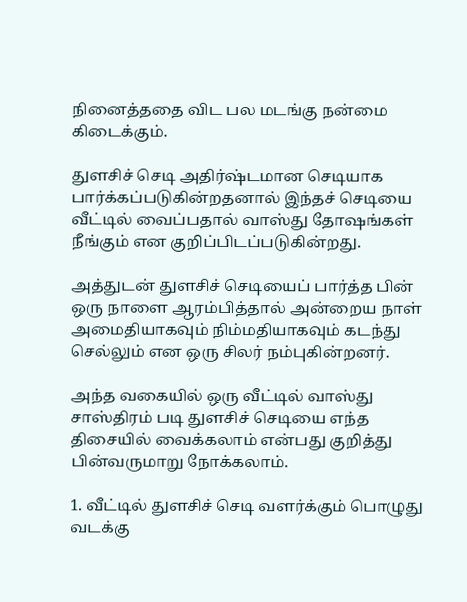நினைத்ததை விட பல மடங்கு நன்மை கிடைக்கும்.

துளசிச் செடி அதிர்ஷ்டமான செடியாக பார்க்கப்படுகின்றதனால் இந்தச் செடியை வீட்டில் வைப்பதால் வாஸ்து தோஷங்கள் நீங்கும் என குறிப்பிடப்படுகின்றது.

அத்துடன் துளசிச் செடியைப் பார்த்த பின் ஒரு நாளை ஆரம்பித்தால் அன்றைய நாள் அமைதியாகவும் நிம்மதியாகவும் கடந்து செல்லும் என ஒரு சிலர் நம்புகின்றனர்.

அந்த வகையில் ஒரு வீட்டில் வாஸ்து சாஸ்திரம் படி துளசிச் செடியை எந்த திசையில் வைக்கலாம் என்பது குறித்து பின்வருமாறு நோக்கலாம்.

1. வீட்டில் துளசிச் செடி வளர்க்கும் பொழுது வடக்கு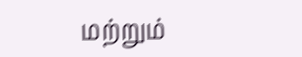மற்றும்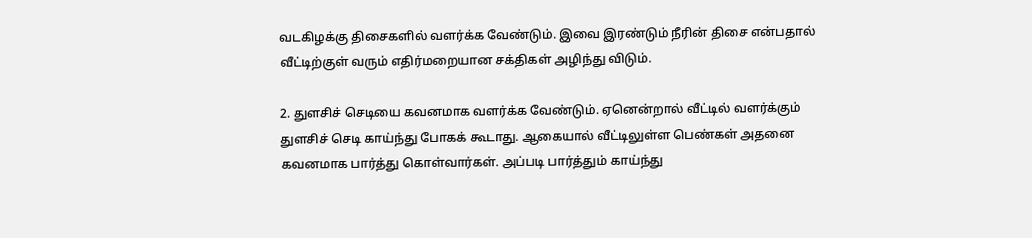வடகிழக்கு திசைகளில் வளர்க்க வேண்டும். இவை இரண்டும் நீரின் திசை என்பதால் வீட்டிற்குள் வரும் எதிர்மறையான சக்திகள் அழிந்து விடும்.

2. துளசிச் செடியை கவனமாக வளர்க்க வேண்டும். ஏனென்றால் வீட்டில் வளர்க்கும் துளசிச் செடி காய்ந்து போகக் கூடாது. ஆகையால் வீட்டிலுள்ள பெண்கள் அதனை கவனமாக பார்த்து கொள்வார்கள். அப்படி பார்த்தும் காய்ந்து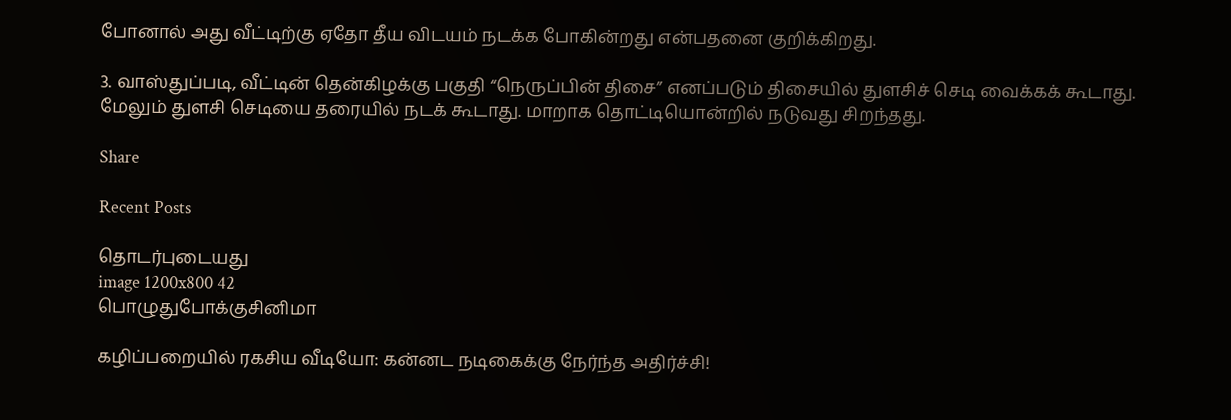போனால் அது வீட்டிற்கு ஏதோ தீய விடயம் நடக்க போகின்றது என்பதனை குறிக்கிறது.

3. வாஸ்துப்படி, வீட்டின் தென்கிழக்கு பகுதி “நெருப்பின் திசை” எனப்படும் திசையில் துளசிச் செடி வைக்கக் கூடாது. மேலும் துளசி செடியை தரையில் நடக் கூடாது. மாறாக தொட்டியொன்றில் நடுவது சிறந்தது.

Share

Recent Posts

தொடர்புடையது
image 1200x800 42
பொழுதுபோக்குசினிமா

கழிப்பறையில் ரகசிய வீடியோ: கன்னட நடிகைக்கு நேர்ந்த அதிர்ச்சி!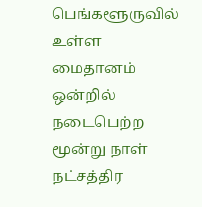பெங்களூருவில் உள்ள மைதானம் ஒன்றில் நடைபெற்ற மூன்று நாள் நட்சத்திர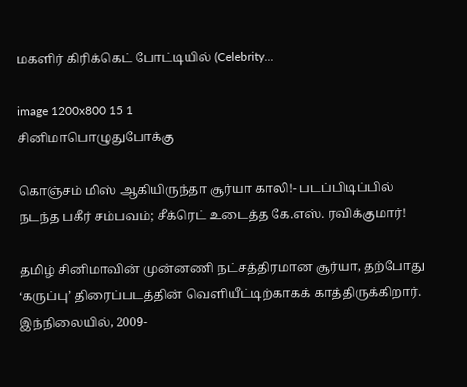மகளிர் கிரிக்கெட் போட்டியில் (Celebrity...

image 1200x800 15 1
சினிமாபொழுதுபோக்கு

கொஞ்சம் மிஸ் ஆகியிருந்தா சூர்யா காலி!- படப்பிடிப்பில் நடந்த பகீர் சம்பவம்; சீக்ரெட் உடைத்த கே.எஸ். ரவிக்குமார்!

தமிழ் சினிமாவின் முன்னணி நட்சத்திரமான சூர்யா, தற்போது ‘கருப்பு’ திரைப்படத்தின் வெளியீட்டிற்காகக் காத்திருக்கிறார். இந்நிலையில், 2009-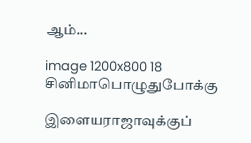ஆம்...

image 1200x800 18
சினிமாபொழுதுபோக்கு

இளையராஜாவுக்குப்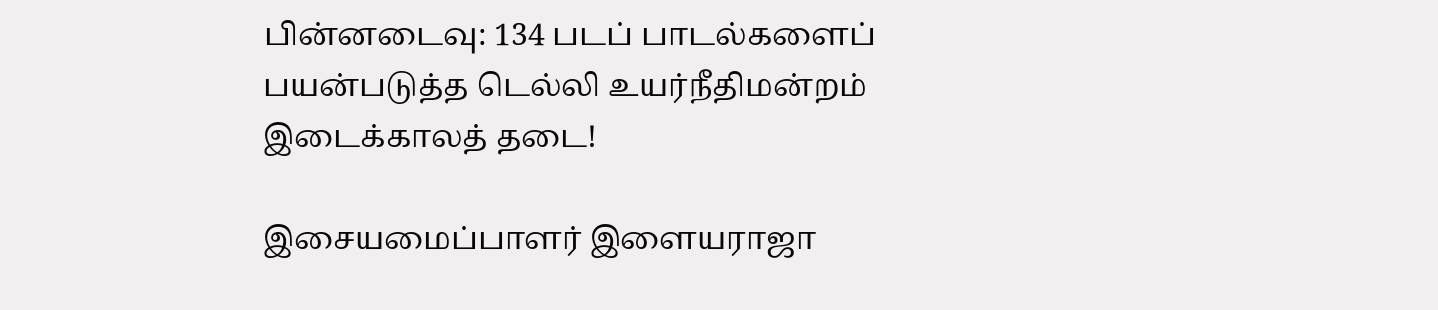பின்னடைவு: 134 படப் பாடல்களைப் பயன்படுத்த டெல்லி உயர்நீதிமன்றம் இடைக்காலத் தடை!

இசையமைப்பாளர் இளையராஜா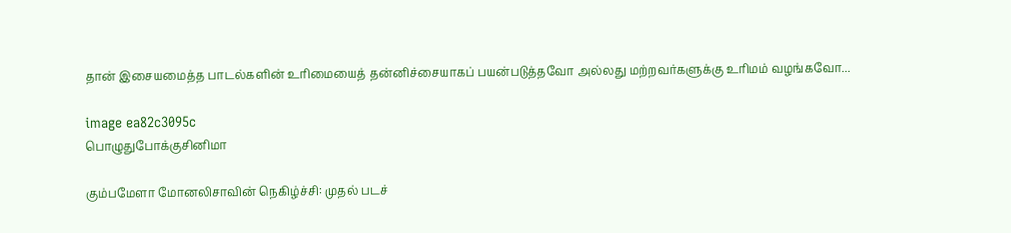தான் இசையமைத்த பாடல்களின் உரிமையைத் தன்னிச்சையாகப் பயன்படுத்தவோ அல்லது மற்றவர்களுக்கு உரிமம் வழங்கவோ...

image ea82c3095c
பொழுதுபோக்குசினிமா

கும்பமேளா மோனலிசாவின் நெகிழ்ச்சி: முதல் படச்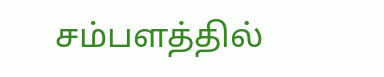சம்பளத்தில்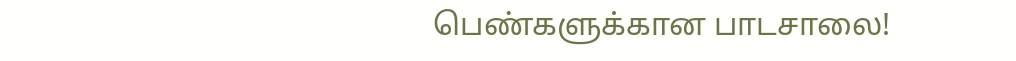பெண்களுக்கான பாடசாலை!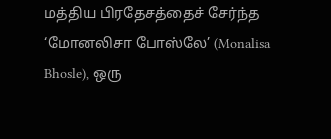மத்திய பிரதேசத்தைச் சேர்ந்த ‘மோனலிசா போஸ்லே’ (Monalisa Bhosle), ஒரு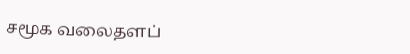சமூக வலைதளப்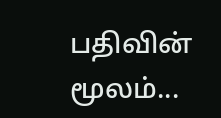பதிவின் மூலம்...